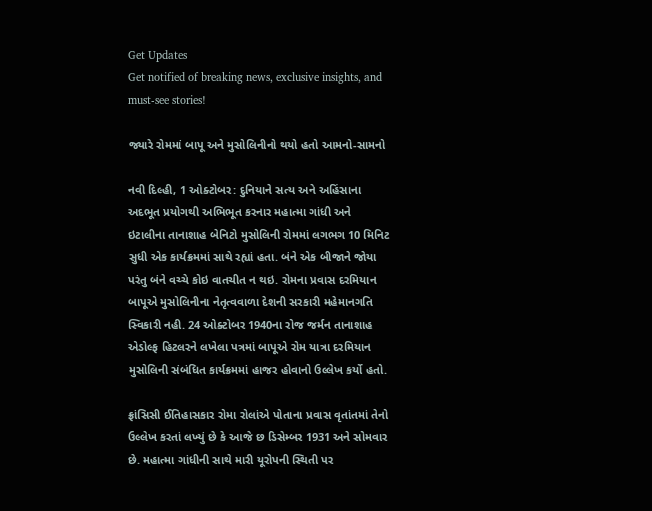Get Updates
Get notified of breaking news, exclusive insights, and must-see stories!

જ્યારે રોમમાં બાપૂ અને મુસોલિનીનો થયો હતો આમનો-સામનો

નવી દિલ્હી, 1 ઓક્ટોબર: દુનિયાને સત્ય અને અહિંસાના અદભૂત પ્રયોગથી અભિભૂત કરનાર મહાત્મા ગાંધી અને ઇટાલીના તાનાશાહ બેનિટો મુસોલિની રોમમાં લગભગ 10 મિનિટ સુધી એક કાર્યક્રમમાં સાથે રહ્યાં હતા. બંને એક બીજાને જોયા પરંતુ બંને વચ્ચે કોઇ વાતચીત ન થઇ. રોમના પ્રવાસ દરમિયાન બાપૂએ મુસોલિનીના નેતૃત્વવાળા દેશની સરકારી મહેમાનગતિ સ્વિકારી નહી. 24 ઓક્ટોબર 1940ના રોજ જર્મન તાનાશાહ એડોલ્ફ હિટલરને લખેલા પત્રમાં બાપૂએ રોમ યાત્રા દરમિયાન મુસોલિની સંબંધિત કાર્યક્રમમાં હાજર હોવાનો ઉલ્લેખ કર્યો હતો.

ફ્રાંસિસી ઈતિહાસકાર રોમા રોલાંએ પોતાના પ્રવાસ વૃતાંતમાં તેનો ઉલ્લેખ કરતાં લખ્યું છે કે આજે છ ડિસેમ્બર 1931 અને સોમવાર છે. મહાત્મા ગાંધીની સાથે મારી યૂરોપની સ્થિતી પર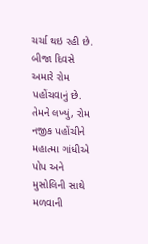ચર્ચા થઇ રહી છે. બીજા દિવસે અમારે રોમ પહોંચવાનું છે. તેમને લખ્યું, રોમ નજીક પહોંચીને મહાત્મા ગાંધીએ પોપ અને મુસોલિની સાથે મળવાની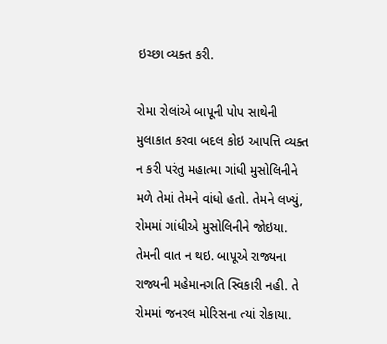ઇચ્છા વ્યક્ત કરી.

રોમા રોલાંએ બાપૂની પોપ સાથેની મુલાકાત કરવા બદલ કોઇ આપત્તિ વ્યક્ત ન કરી પરંતુ મહાત્મા ગાંધી મુસોલિનીને મળે તેમાં તેમને વાંધો હતો. તેમને લખ્યું, રોમમાં ગાંધીએ મુસોલિનીને જોઇયા. તેમની વાત ન થઇ. બાપૂએ રાજ્યના રાજ્યની મહેમાનગતિ સ્વિકારી નહી. તે રોમમાં જનરલ મોરિસના ત્યાં રોકાયા.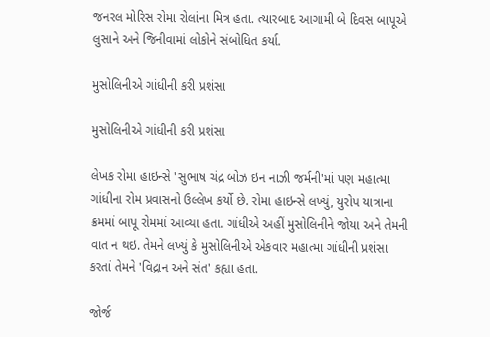જનરલ મોરિસ રોમા રોલાંના મિત્ર હતા. ત્યારબાદ આગામી બે દિવસ બાપૂએ લુસાને અને જિનીવામાં લોકોને સંબોધિત કર્યા.

મુસોલિનીએ ગાંધીની કરી પ્રશંસા

મુસોલિનીએ ગાંધીની કરી પ્રશંસા

લેખક રોમા હાઇન્સે 'સુભાષ ચંદ્ર બોઝ ઇન નાઝી જર્મની'માં પણ મહાત્મા ગાંધીના રોમ પ્રવાસનો ઉલ્લેખ કર્યો છે. રોમા હાઇન્સે લખ્યું, યુરોપ યાત્રાના ક્રમમાં બાપૂ રોમમાં આવ્યા હતા. ગાંધીએ અહીં મુસોલિનીને જોયા અને તેમની વાત ન થઇ. તેમને લખ્યું કે મુસોલિનીએ એકવાર મહાત્મા ગાંધીની પ્રશંસા કરતાં તેમને 'વિદ્રાન અને સંત' કહ્યા હતા.

જોર્જ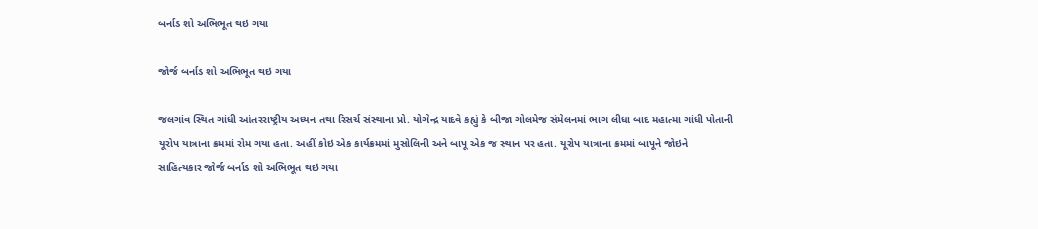બર્નાડ શો અભિભૂત થઇ ગયા

જોર્જ બર્નાડ શો અભિભૂત થઇ ગયા

જલગાંવ સ્થિત ગાંધી આંતરરાષ્ટ્રીય અધ્યન તથા રિસર્ચ સંસ્થાના પ્રો. યોગેન્દ્ર યાદવે કહ્યું કે બીજા ગોલમેજ સંમેલનમાં ભાગ લીધા બાદ મહાત્મા ગાંધી પોતાની યૂરોપ યાત્રાના ક્રમમાં રોમ ગયા હતા. અહીં કોઇ એક કાર્યક્રમમાં મુસોલિની અને બાપૂ એક જ સ્થાન પર હતા. યૂરોપ યાત્રાના ક્રમમાં બાપૂને જોઇને સાહિત્યકાર જોર્જ બર્નાડ શો અભિભૂત થઇ ગયા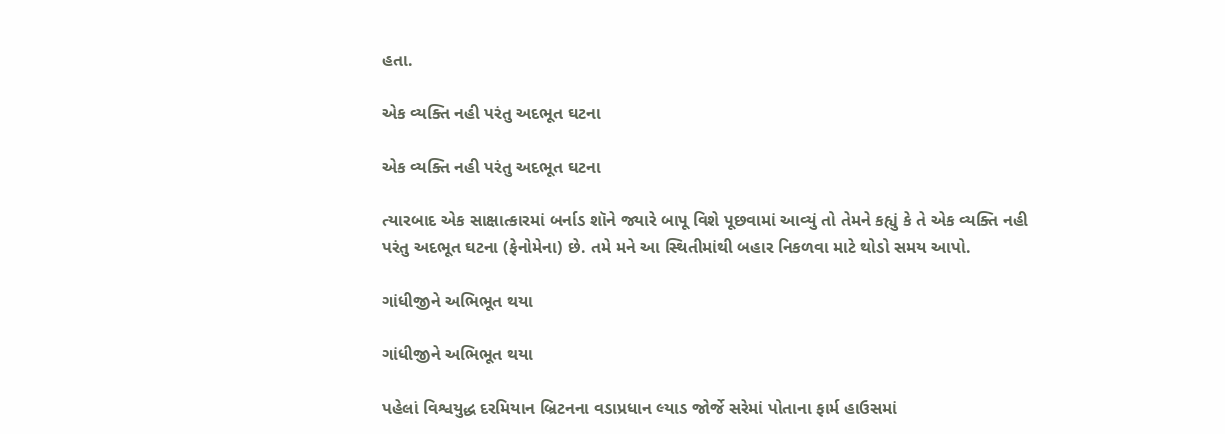હતા.

એક વ્યક્તિ નહી પરંતુ અદભૂત ઘટના

એક વ્યક્તિ નહી પરંતુ અદભૂત ઘટના

ત્યારબાદ એક સાક્ષાત્કારમાં બર્નાડ શૉને જ્યારે બાપૂ વિશે પૂછવામાં આવ્યું તો તેમને કહ્યું કે તે એક વ્યક્તિ નહી પરંતુ અદભૂત ઘટના (ફેનોમેના) છે. તમે મને આ સ્થિતીમાંથી બહાર નિકળવા માટે થોડો સમય આપો.

ગાંધીજીને અભિભૂત થયા

ગાંધીજીને અભિભૂત થયા

પહેલાં વિશ્વયુદ્ધ દરમિયાન બ્રિટનના વડાપ્રધાન લ્યાડ જોર્જે સરેમાં પોતાના ફાર્મ હાઉસમાં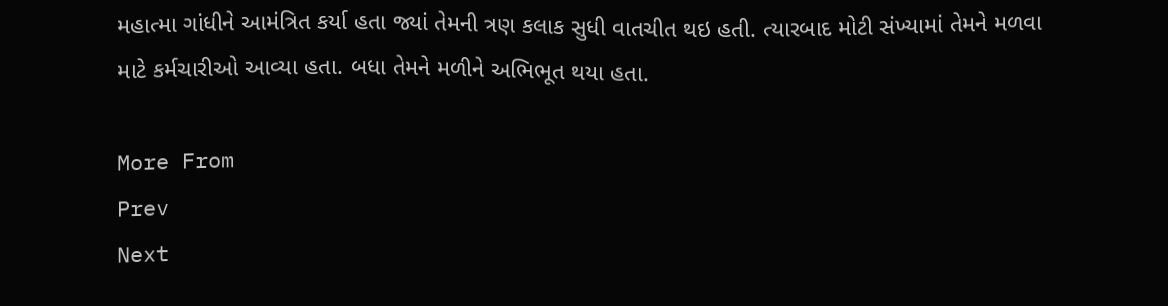મહાત્મા ગાંધીને આમંત્રિત કર્યા હતા જ્યાં તેમની ત્રણ કલાક સુધી વાતચીત થઇ હતી. ત્યારબાદ મોટી સંખ્યામાં તેમને મળવા માટે કર્મચારીઓ આવ્યા હતા. બધા તેમને મળીને અભિભૂત થયા હતા.

More From
Prev
Next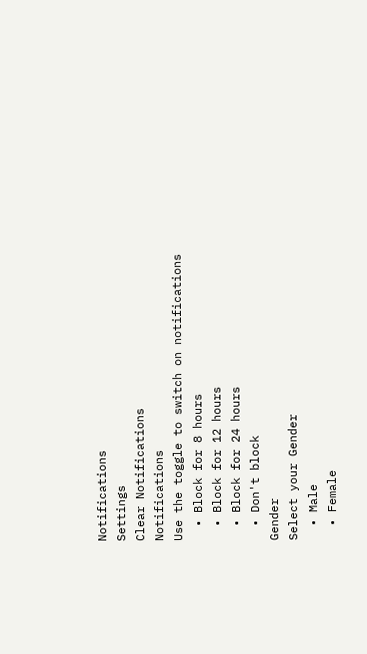Notifications
Settings
Clear Notifications
Notifications
Use the toggle to switch on notifications
  • Block for 8 hours
  • Block for 12 hours
  • Block for 24 hours
  • Don't block
Gender
Select your Gender
  • Male
  • Female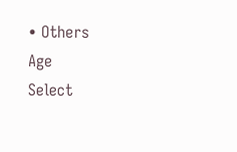• Others
Age
Select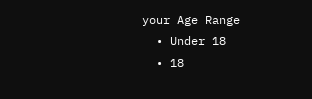your Age Range
  • Under 18
  • 18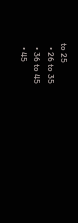to 25
  • 26 to 35
  • 36 to 45
  • 45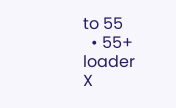to 55
  • 55+
loader
X